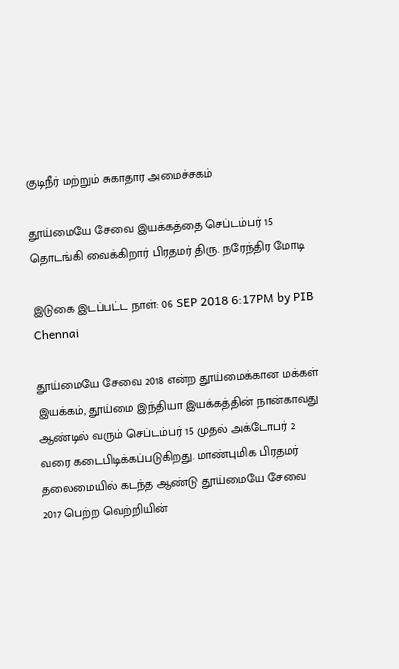குடிநீர் மற்றும் சுகாதார அமைச்சகம்

தூய்மையே சேவை இயக்கத்தை செப்டம்பர் 15 தொடங்கி வைக்கிறார் பிரதமர் திரு. நரேந்திர மோடி

இடுகை இடப்பட்ட நாள்: 06 SEP 2018 6:17PM by PIB Chennai

தூய்மையே சேவை 2018 என்ற தூய்மைக்கான மக்கள் இயக்கம், தூய்மை இந்தியா இயக்கத்தின் நான்காவது ஆண்டில் வரும் செப்டம்பர் 15 முதல் அக்டோபர் 2 வரை கடைபிடிக்கப்படுகிறது. மாண்புமிக பிரதமர் தலைமையில் கடந்த ஆண்டு தூய்மையே சேவை 2017 பெற்ற வெற்றியின்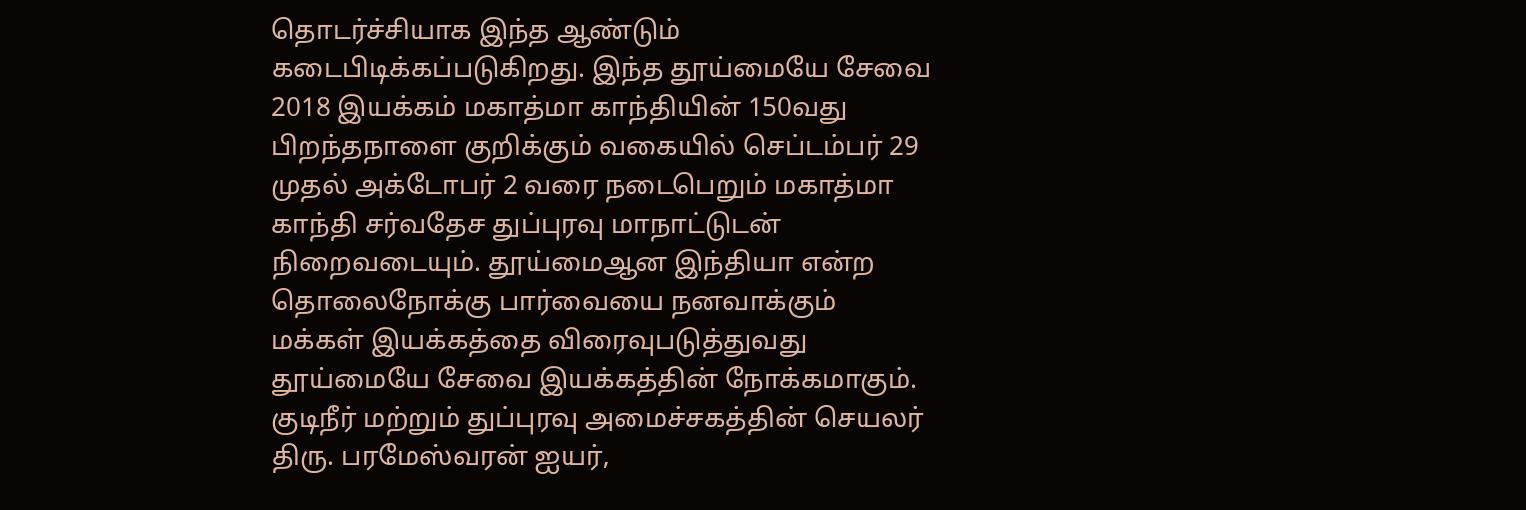தொடர்ச்சியாக இந்த ஆண்டும் கடைபிடிக்கப்படுகிறது. இந்த தூய்மையே சேவை 2018 இயக்கம் மகாத்மா காந்தியின் 150வது பிறந்தநாளை குறிக்கும் வகையில் செப்டம்பர் 29 முதல் அக்டோபர் 2 வரை நடைபெறும் மகாத்மா காந்தி சர்வதேச துப்புரவு மாநாட்டுடன் நிறைவடையும். தூய்மைஆன இந்தியா என்ற தொலைநோக்கு பார்வையை நனவாக்கும் மக்கள் இயக்கத்தை விரைவுபடுத்துவது தூய்மையே சேவை இயக்கத்தின் நோக்கமாகும். குடிநீர் மற்றும் துப்புரவு அமைச்சகத்தின் செயலர் திரு. பரமேஸ்வரன் ஐயர்,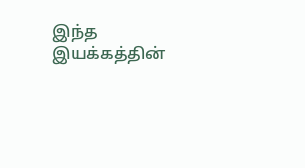இந்த இயக்கத்தின்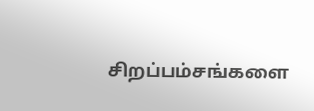சிறப்பம்சங்களை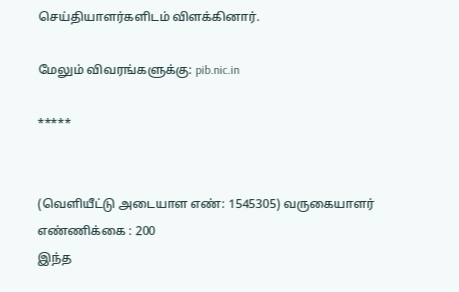செய்தியாளர்களிடம் விளக்கினார்.

மேலும் விவரங்களுக்கு: pib.nic.in

*****


(வெளியீட்டு அடையாள எண்: 1545305) வருகையாளர் எண்ணிக்கை : 200
இந்த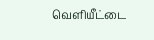வெளியீட்டை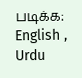படிக்க: English , Urdu